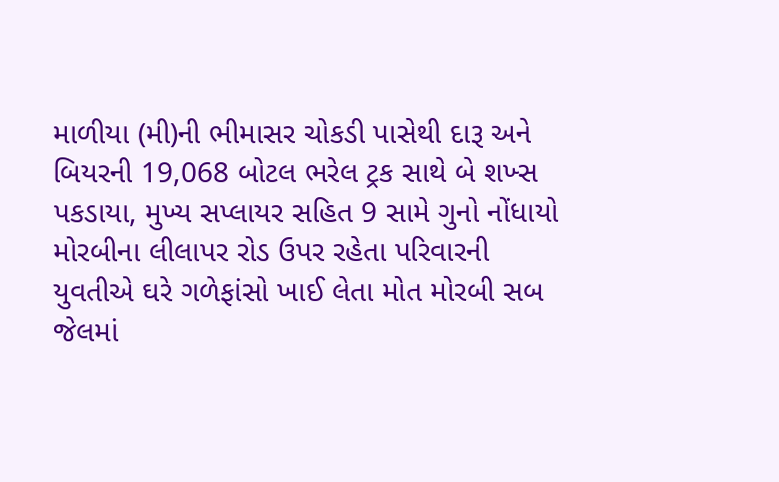માળીયા (મી)ની ભીમાસર ચોકડી પાસેથી દારૂ અને બિયરની 19,068 બોટલ ભરેલ ટ્રક સાથે બે શખ્સ પકડાયા, મુખ્ય સપ્લાયર સહિત 9 સામે ગુનો નોંધાયો મોરબીના લીલાપર રોડ ઉપર રહેતા પરિવારની યુવતીએ ઘરે ગળેફાંસો ખાઈ લેતા મોત મોરબી સબ જેલમાં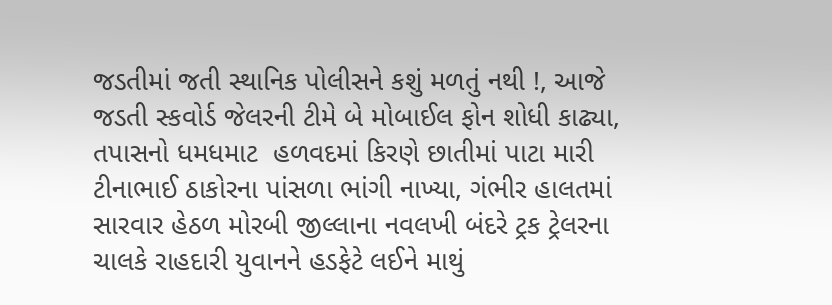જડતીમાં જતી સ્થાનિક પોલીસને કશું મળતું નથી !, આજે જડતી સ્કવોર્ડ જેલરની ટીમે બે મોબાઈલ ફોન શોધી કાઢ્યા, તપાસનો ધમધમાટ  હળવદમાં કિરણે છાતીમાં પાટા મારી ટીનાભાઈ ઠાકોરના પાંસળા ભાંગી નાખ્યા, ગંભીર હાલતમાં સારવાર હેઠળ મોરબી જીલ્લાના નવલખી બંદરે ટ્રક ટ્રેલરના ચાલકે રાહદારી યુવાનને હડફેટે લઈને માથું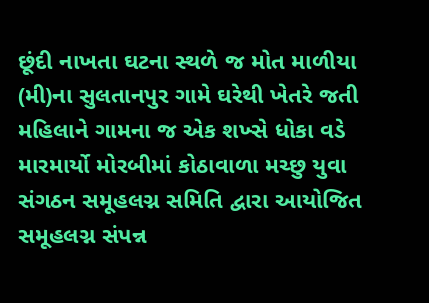છૂંદી નાખતા ઘટના સ્થળે જ મોત માળીયા (મી)ના સુલતાનપુર ગામે ઘરેથી ખેતરે જતી મહિલાને ગામના જ એક શખ્સે ધોકા વડે મારમાર્યો મોરબીમાં કોઠાવાળા મચ્છુ યુવા સંગઠન સમૂહલગ્ન સમિતિ દ્વારા આયોજિત સમૂહલગ્ન સંપન્ન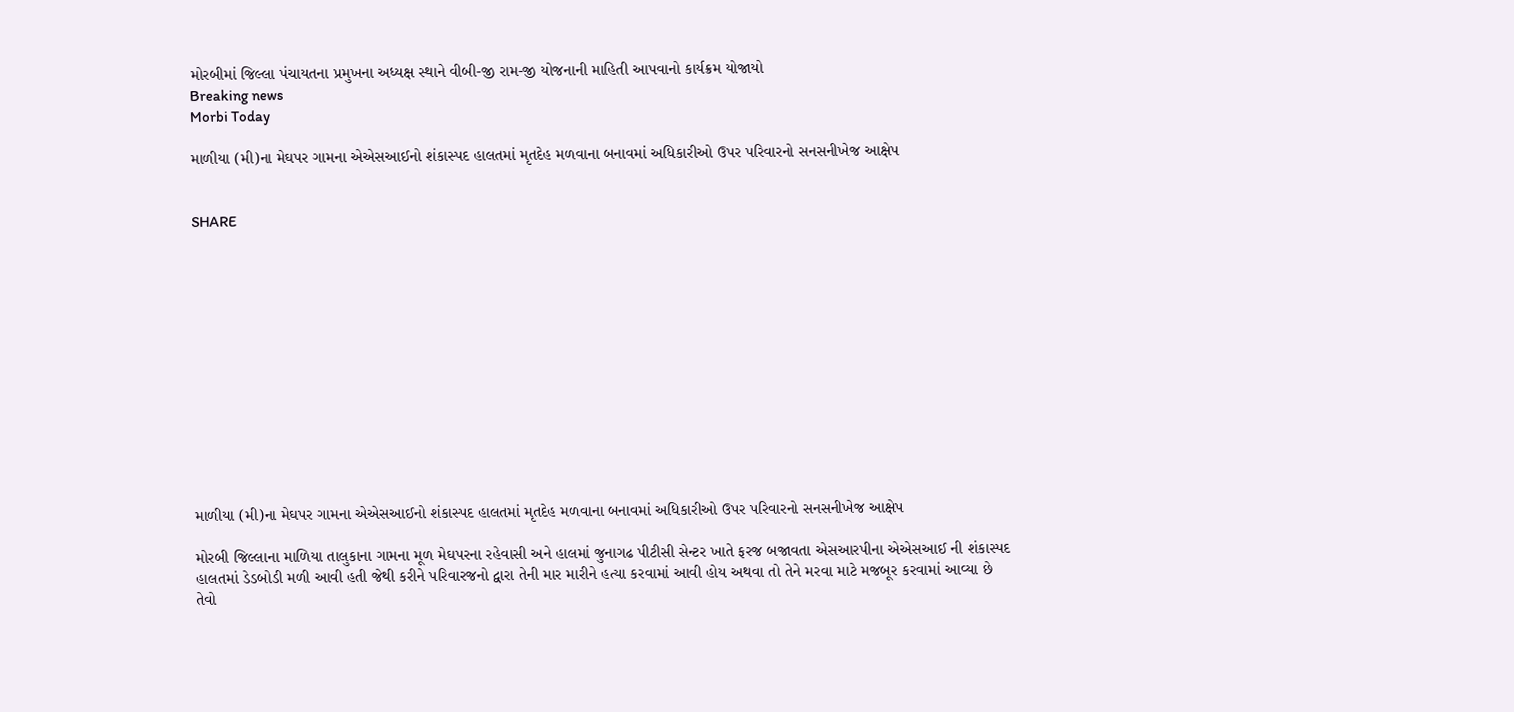મોરબીમાં જિલ્લા પંચાયતના પ્રમુખના અધ્યક્ષ સ્થાને વીબી-જી રામ-જી યોજનાની માહિતી આપવાનો કાર્યક્રમ યોજાયો
Breaking news
Morbi Today

માળીયા (મી)ના મેઘપર ગામના એએસઆઈનો શંકાસ્પદ હાલતમાં મૃતદેહ મળવાના બનાવમાં અધિકારીઓ ઉપર પરિવારનો સનસનીખેજ આક્ષેપ


SHARE













માળીયા (મી)ના મેઘપર ગામના એએસઆઈનો શંકાસ્પદ હાલતમાં મૃતદેહ મળવાના બનાવમાં અધિકારીઓ ઉપર પરિવારનો સનસનીખેજ આક્ષેપ

મોરબી જિલ્લાના માળિયા તાલુકાના ગામના મૂળ મેઘપરના રહેવાસી અને હાલમાં જુનાગઢ પીટીસી સેન્ટર ખાતે ફરજ બજાવતા એસઆરપીના એએસઆઈ ની શંકાસ્પદ હાલતમાં ડેડબોડી મળી આવી હતી જેથી કરીને પરિવારજનો દ્વારા તેની માર મારીને હત્યા કરવામાં આવી હોય અથવા તો તેને મરવા માટે મજબૂર કરવામાં આવ્યા છે તેવો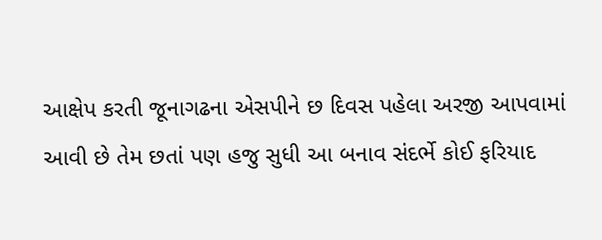આક્ષેપ કરતી જૂનાગઢના એસપીને છ દિવસ પહેલા અરજી આપવામાં આવી છે તેમ છતાં પણ હજુ સુધી આ બનાવ સંદર્ભે કોઈ ફરિયાદ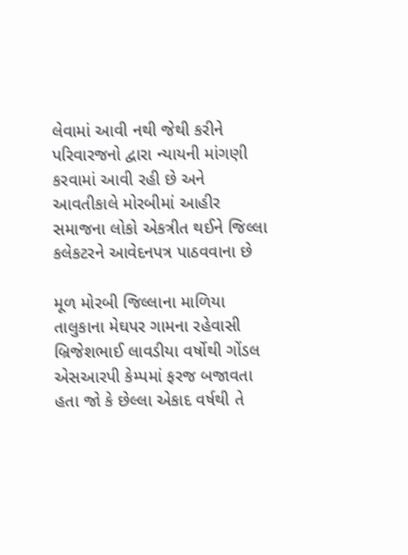લેવામાં આવી નથી જેથી કરીને પરિવારજનો દ્વારા ન્યાયની માંગણી કરવામાં આવી રહી છે અને આવતીકાલે મોરબીમાં આહીર સમાજના લોકો એકત્રીત થઈને જિલ્લા કલેકટરને આવેદનપત્ર પાઠવવાના છે

મૂળ મોરબી જિલ્લાના માળિયા તાલુકાના મેઘપર ગામના રહેવાસી બ્રિજેશભાઈ લાવડીયા વર્ષોથી ગોંડલ એસઆરપી કેમ્પમાં ફરજ બજાવતા હતા જો કે છેલ્લા એકાદ વર્ષથી તે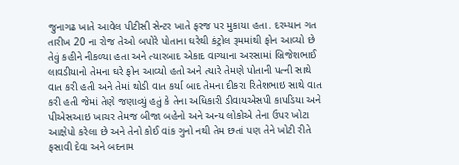જુનાગઢ ખાતે આવેલ પીટીસી સેન્ટર ખાતે ફરજ પર મુકાયા હતા. દરમ્યાન ગત તારીખ 20 ના રોજ તેઓ બપોરે પોતાના ઘરેથી કંટ્રોલ રૂમમાંથી ફોન આવ્યો છે તેવું કહીને નીકળ્યા હતા અને ત્યારબાદ એકાદ વાગ્યાના અરસામાં બ્રિજેશભાઈ લાવડીયાનો તેમના ઘરે ફોન આવ્યો હતો અને ત્યારે તેમણે પોતાની પત્ની સાથે વાત કરી હતી અને તેમાં થોડી વાત કર્યા બાદ તેમના દીકરા રિતેશભાઇ સાથે વાત કરી હતી જેમાં તેણે જણાવ્યું હતું કે તેના અધિકારી ડીવાયએસપી કાપડિયા અને પીએસઆઇ ખાચર તેમજ બીજા બહેનો અને અન્ય લોકોએ તેના ઉપર ખોટા આક્ષેપો કરેલા છે અને તેનો કોઈ વાંક ગુનો નથી તેમ છતાં પણ તેને ખોટી રીતે ફસાવી દેવા અને બદનામ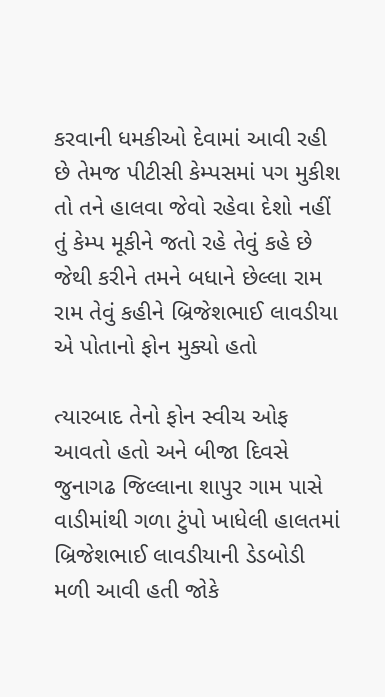કરવાની ધમકીઓ દેવામાં આવી રહી છે તેમજ પીટીસી કેમ્પસમાં પગ મુકીશ તો તને હાલવા જેવો રહેવા દેશો નહીં તું કેમ્પ મૂકીને જતો રહે તેવું કહે છે જેથી કરીને તમને બધાને છેલ્લા રામ રામ તેવું કહીને બ્રિજેશભાઈ લાવડીયા એ પોતાનો ફોન મુક્યો હતો

ત્યારબાદ તેનો ફોન સ્વીચ ઓફ આવતો હતો અને બીજા દિવસે જુનાગઢ જિલ્લાના શાપુર ગામ પાસે વાડીમાંથી ગળા ટુંપો ખાધેલી હાલતમાં બ્રિજેશભાઈ લાવડીયાની ડેડબોડી મળી આવી હતી જોકે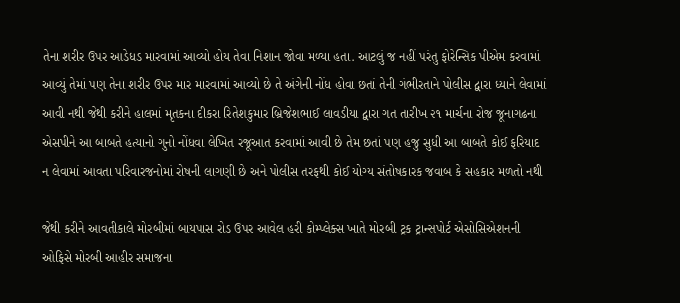તેના શરીર ઉપર આડેધડ મારવામાં આવ્યો હોય તેવા નિશાન જોવા મળ્યા હતા. આટલું જ નહીં પરંતુ ફોરેન્સિક પીએમ કરવામાં આવ્યું તેમાં પણ તેના શરીર ઉપર માર મારવામાં આવ્યો છે તે અંગેની નોંધ હોવા છતાં તેની ગંભીરતાને પોલીસ દ્વારા ધ્યાને લેવામાં આવી નથી જેથી કરીને હાલમાં મૃતકના દીકરા રિતેશકુમાર બ્રિજેશભાઈ લાવડીયા દ્વારા ગત તારીખ ૨૧ માર્ચના રોજ જૂનાગઢના એસપીને આ બાબતે હત્યાનો ગુનો નોંધવા લેખિત રજૂઆત કરવામાં આવી છે તેમ છતાં પણ હજુ સુધી આ બાબતે કોઈ ફરિયાદ ન લેવામાં આવતા પરિવારજનોમાં રોષની લાગણી છે અને પોલીસ તરફથી કોઈ યોગ્ય સંતોષકારક જવાબ કે સહકાર મળતો નથી

જેથી કરીને આવતીકાલે મોરબીમાં બાયપાસ રોડ ઉપર આવેલ હરી કોમ્પ્લેક્સ ખાતે મોરબી ટ્રક ટ્રાન્સપોર્ટ એસોસિએશનની ઓફિસે મોરબી આહીર સમાજના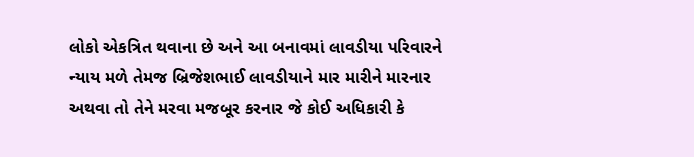લોકો એકત્રિત થવાના છે અને આ બનાવમાં લાવડીયા પરિવારને ન્યાય મળે તેમજ બ્રિજેશભાઈ લાવડીયાને માર મારીને મારનાર અથવા તો તેને મરવા મજબૂર કરનાર જે કોઈ અધિકારી કે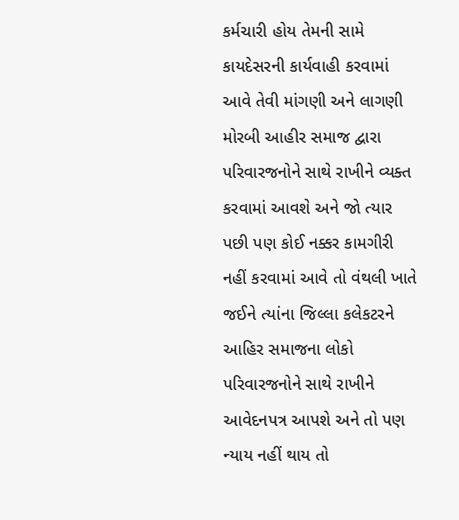કર્મચારી હોય તેમની સામે કાયદેસરની કાર્યવાહી કરવામાં આવે તેવી માંગણી અને લાગણી મોરબી આહીર સમાજ દ્વારા પરિવારજનોને સાથે રાખીને વ્યક્ત કરવામાં આવશે અને જો ત્યાર પછી પણ કોઈ નક્કર કામગીરી નહીં કરવામાં આવે તો વંથલી ખાતે જઈને ત્યાંના જિલ્લા કલેકટરને આહિર સમાજના લોકો પરિવારજનોને સાથે રાખીને આવેદનપત્ર આપશે અને તો પણ ન્યાય નહીં થાય તો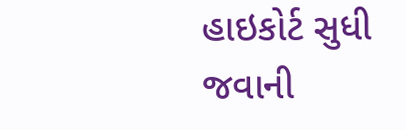હાઇકોર્ટ સુધી જવાની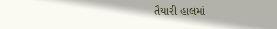તૈયારી હાલમાં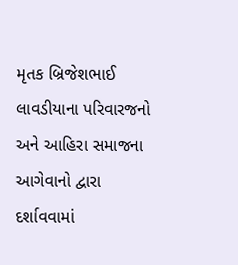મૃતક બ્રિજેશભાઈ લાવડીયાના પરિવારજનો અને આહિરા સમાજના આગેવાનો દ્વારા દર્શાવવામાં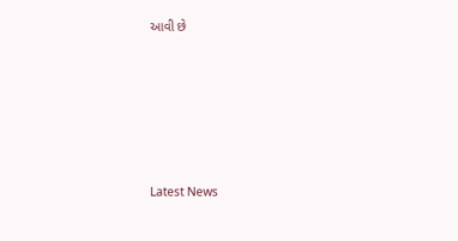આવી છે






Latest News